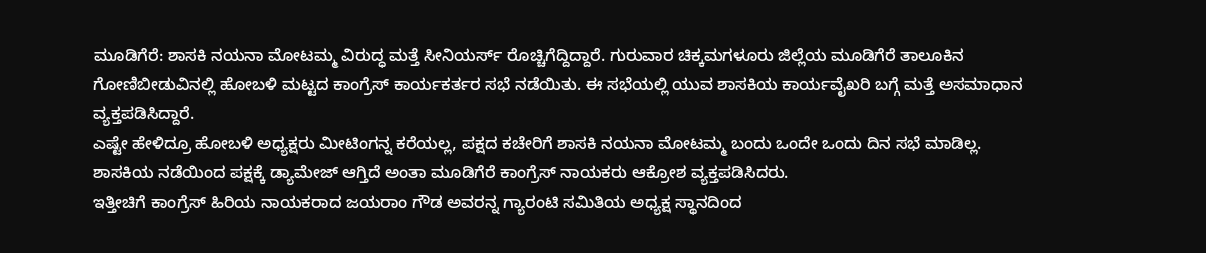ಮೂಡಿಗೆರೆ: ಶಾಸಕಿ ನಯನಾ ಮೋಟಮ್ಮ ವಿರುದ್ಧ ಮತ್ತೆ ಸೀನಿಯರ್ಸ್ ರೊಚ್ಚಿಗೆದ್ದಿದ್ದಾರೆ. ಗುರುವಾರ ಚಿಕ್ಕಮಗಳೂರು ಜಿಲ್ಲೆಯ ಮೂಡಿಗೆರೆ ತಾಲೂಕಿನ ಗೋಣಿಬೀಡುವಿನಲ್ಲಿ ಹೋಬಳಿ ಮಟ್ಟದ ಕಾಂಗ್ರೆಸ್ ಕಾರ್ಯಕರ್ತರ ಸಭೆ ನಡೆಯಿತು. ಈ ಸಭೆಯಲ್ಲಿ ಯುವ ಶಾಸಕಿಯ ಕಾರ್ಯವೈಖರಿ ಬಗ್ಗೆ ಮತ್ತೆ ಅಸಮಾಧಾನ ವ್ಯಕ್ತಪಡಿಸಿದ್ದಾರೆ.
ಎಷ್ಟೇ ಹೇಳಿದ್ರೂ ಹೋಬಳಿ ಅಧ್ಯಕ್ಷರು ಮೀಟಿಂಗನ್ನ ಕರೆಯಲ್ಲ, ಪಕ್ಷದ ಕಚೇರಿಗೆ ಶಾಸಕಿ ನಯನಾ ಮೋಟಮ್ಮ ಬಂದು ಒಂದೇ ಒಂದು ದಿನ ಸಭೆ ಮಾಡಿಲ್ಲ. ಶಾಸಕಿಯ ನಡೆಯಿಂದ ಪಕ್ಷಕ್ಕೆ ಡ್ಯಾಮೇಜ್ ಆಗ್ತಿದೆ ಅಂತಾ ಮೂಡಿಗೆರೆ ಕಾಂಗ್ರೆಸ್ ನಾಯಕರು ಆಕ್ರೋಶ ವ್ಯಕ್ತಪಡಿಸಿದರು.
ಇತ್ತೀಚಿಗೆ ಕಾಂಗ್ರೆಸ್ ಹಿರಿಯ ನಾಯಕರಾದ ಜಯರಾಂ ಗೌಡ ಅವರನ್ನ ಗ್ಯಾರಂಟಿ ಸಮಿತಿಯ ಅಧ್ಯಕ್ಷ ಸ್ಥಾನದಿಂದ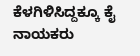ಕೆಳಗಿಳಿಸಿದ್ದಕ್ಕೂ ಕೈ ನಾಯಕರು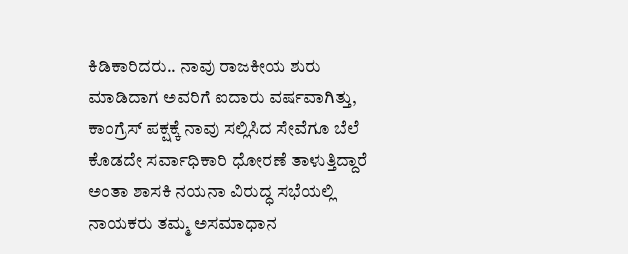ಕಿಡಿಕಾರಿದರು.. ನಾವು ರಾಜಕೀಯ ಶುರು ಮಾಡಿದಾಗ ಅವರಿಗೆ ಐದಾರು ವರ್ಷವಾಗಿತ್ತು, ಕಾಂಗ್ರೆಸ್ ಪಕ್ಷಕ್ಕೆ ನಾವು ಸಲ್ಲಿಸಿದ ಸೇವೆಗೂ ಬೆಲೆ ಕೊಡದೇ ಸರ್ವಾಧಿಕಾರಿ ಧೋರಣೆ ತಾಳುತ್ತಿದ್ದಾರೆ ಅಂತಾ ಶಾಸಕಿ ನಯನಾ ವಿರುದ್ಧ ಸಭೆಯಲ್ಲಿ ನಾಯಕರು ತಮ್ಮ ಅಸಮಾಧಾನ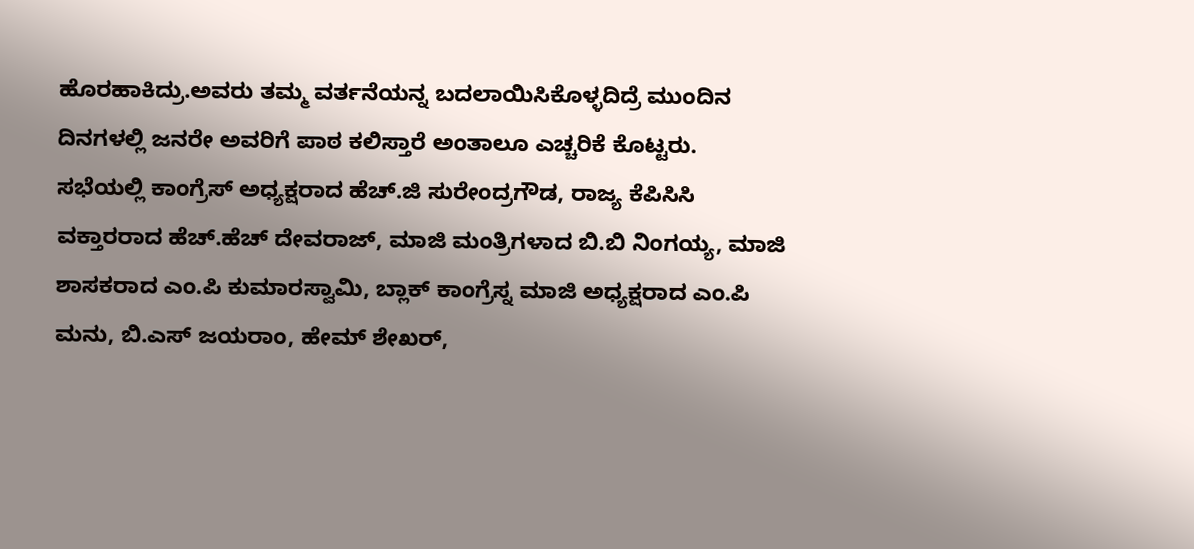ಹೊರಹಾಕಿದ್ರು.ಅವರು ತಮ್ಮ ವರ್ತನೆಯನ್ನ ಬದಲಾಯಿಸಿಕೊಳ್ಳದಿದ್ರೆ ಮುಂದಿನ ದಿನಗಳಲ್ಲಿ ಜನರೇ ಅವರಿಗೆ ಪಾಠ ಕಲಿಸ್ತಾರೆ ಅಂತಾಲೂ ಎಚ್ಚರಿಕೆ ಕೊಟ್ಟರು.
ಸಭೆಯಲ್ಲಿ ಕಾಂಗ್ರೆಸ್ ಅಧ್ಯಕ್ಷರಾದ ಹೆಚ್.ಜಿ ಸುರೇಂದ್ರಗೌಡ, ರಾಜ್ಯ ಕೆಪಿಸಿಸಿ ವಕ್ತಾರರಾದ ಹೆಚ್.ಹೆಚ್ ದೇವರಾಜ್, ಮಾಜಿ ಮಂತ್ರಿಗಳಾದ ಬಿ.ಬಿ ನಿಂಗಯ್ಯ, ಮಾಜಿ ಶಾಸಕರಾದ ಎಂ.ಪಿ ಕುಮಾರಸ್ವಾಮಿ, ಬ್ಲಾಕ್ ಕಾಂಗ್ರೆಸ್ನ ಮಾಜಿ ಅಧ್ಯಕ್ಷರಾದ ಎಂ.ಪಿ ಮನು, ಬಿ.ಎಸ್ ಜಯರಾಂ, ಹೇಮ್ ಶೇಖರ್,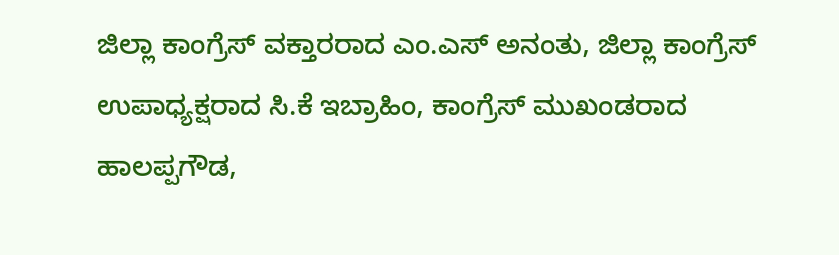ಜಿಲ್ಲಾ ಕಾಂಗ್ರೆಸ್ ವಕ್ತಾರರಾದ ಎಂ.ಎಸ್ ಅನಂತು, ಜಿಲ್ಲಾ ಕಾಂಗ್ರೆಸ್ ಉಪಾಧ್ಯಕ್ಷರಾದ ಸಿ.ಕೆ ಇಬ್ರಾಹಿಂ, ಕಾಂಗ್ರೆಸ್ ಮುಖಂಡರಾದ ಹಾಲಪ್ಪಗೌಡ,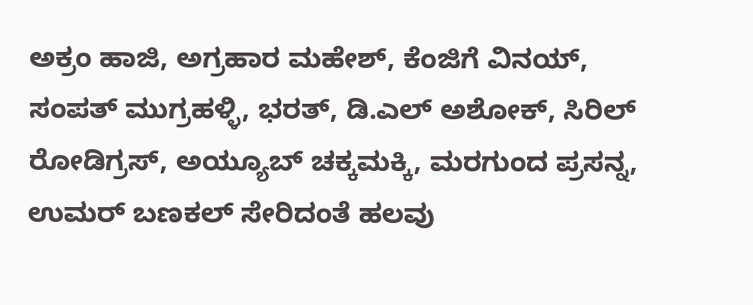ಅಕ್ರಂ ಹಾಜಿ, ಅಗ್ರಹಾರ ಮಹೇಶ್, ಕೆಂಜಿಗೆ ವಿನಯ್, ಸಂಪತ್ ಮುಗ್ರಹಳ್ಳಿ, ಭರತ್, ಡಿ.ಎಲ್ ಅಶೋಕ್, ಸಿರಿಲ್ ರೋಡಿಗ್ರಸ್, ಅಯ್ಯೂಬ್ ಚಕ್ಕಮಕ್ಕಿ, ಮರಗುಂದ ಪ್ರಸನ್ನ, ಉಮರ್ ಬಣಕಲ್ ಸೇರಿದಂತೆ ಹಲವು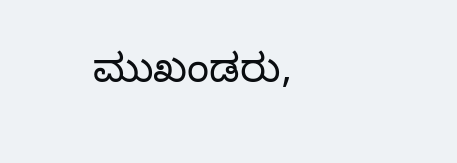ಮುಖಂಡರು,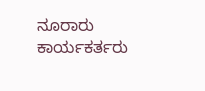ನೂರಾರು ಕಾರ್ಯಕರ್ತರು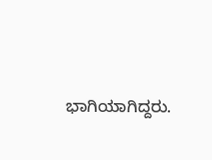ಭಾಗಿಯಾಗಿದ್ದರು.